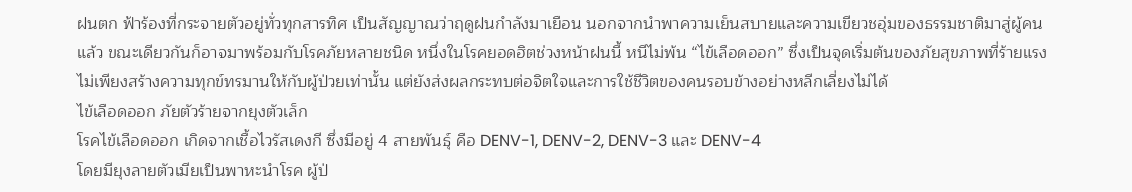ฝนตก ฟ้าร้องที่กระจายตัวอยู่ทั่วทุกสารทิศ เป็นสัญญาณว่าฤดูฝนกำลังมาเยือน นอกจากนำพาความเย็นสบายและความเขียวชอุ่มของธรรมชาติมาสู่ผู้คนแล้ว ขณะเดียวกันก็อาจมาพร้อมกับโรคภัยหลายชนิด หนึ่งในโรคยอดฮิตช่วงหน้าฝนนี้ หนีไม่พ้น “ไข้เลือดออก” ซึ่งเป็นจุดเริ่มต้นของภัยสุขภาพที่ร้ายแรง ไม่เพียงสร้างความทุกข์ทรมานให้กับผู้ป่วยเท่านั้น แต่ยังส่งผลกระทบต่อจิตใจและการใช้ชีวิตของคนรอบข้างอย่างหลีกเลี่ยงไม่ได้
ไข้เลือดออก ภัยตัวร้ายจากยุงตัวเล็ก
โรคไข้เลือดออก เกิดจากเชื้อไวรัสเดงกี ซึ่งมีอยู่ 4 สายพันธุ์ คือ DENV-1, DENV-2, DENV-3 และ DENV-4
โดยมียุงลายตัวเมียเป็นพาหะนำโรค ผู้ป่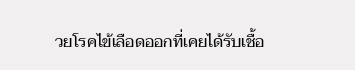วยโรคไข้เลือดออกที่เคยได้รับเชื้อ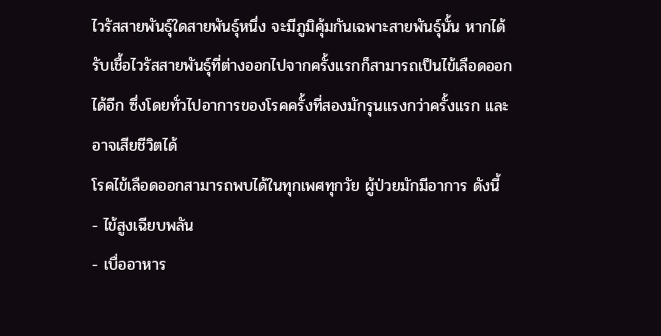ไวรัสสายพันธุ์ใดสายพันธุ์หนึ่ง จะมีภูมิคุ้มกันเฉพาะสายพันธุ์นั้น หากได้รับเชื้อไวรัสสายพันธุ์ที่ต่างออกไปจากครั้งแรกก็สามารถเป็นไข้เลือดออกได้อีก ซึ่งโดยทั่วไปอาการของโรคครั้งที่สองมักรุนแรงกว่าครั้งแรก และอาจเสียชีวิตได้
โรคไข้เลือดออกสามารถพบได้ในทุกเพศทุกวัย ผู้ป่วยมักมีอาการ ดังนี้
- ไข้สูงเฉียบพลัน
- เบื่ออาหาร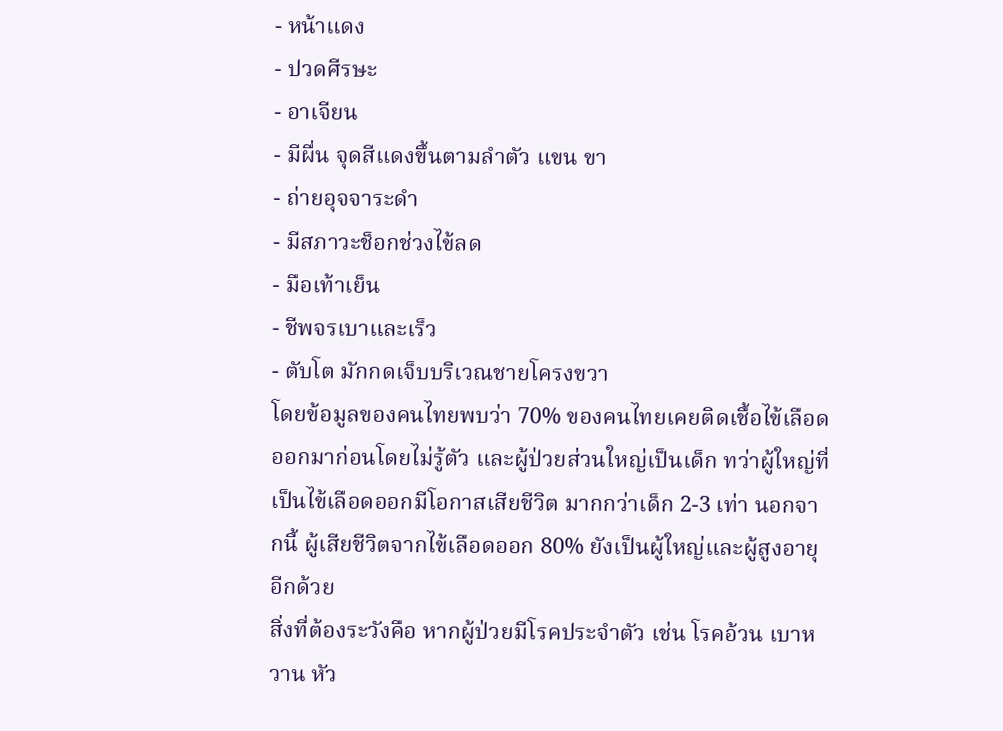- หน้าแดง
- ปวดศีรษะ
- อาเจียน
- มีผื่น จุดสีแดงขึ้นตามลำตัว แขน ขา
- ถ่ายอุจจาระดำ
- มีสภาวะช็อกช่วงไข้ลด
- มือเท้าเย็น
- ชีพจรเบาและเร็ว
- ตับโต มักกดเจ็บบริเวณชายโครงขวา
โดยข้อมูลของคนไทยพบว่า 70% ของคนไทยเคยติดเชื้อไข้เลือดออกมาก่อนโดยไม่รู้ตัว และผู้ป่วยส่วนใหญ่เป็นเด็ก ทว่าผู้ใหญ่ที่เป็นไข้เลือดออกมีโอกาสเสียชีวิต มากกว่าเด็ก 2-3 เท่า นอกจากนี้ ผู้เสียชีวิตจากไข้เลือดออก 80% ยังเป็นผู้ใหญ่และผู้สูงอายุอีกด้วย
สิ่งที่ต้องระวังคือ หากผู้ป่วยมีโรคประจำตัว เช่น โรคอ้วน เบาหวาน หัว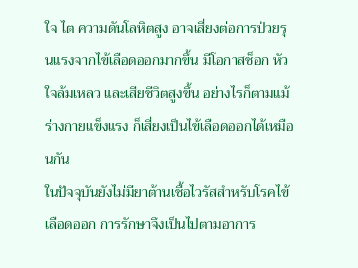ใจ ไต ความดันโลหิตสูง อาจเสี่ยงต่อการป่วยรุนแรงจากไข้เลือดออกมากขึ้น มีโอกาสช็อก หัวใจล้มเหลว และเสียชีวิตสูงขึ้น อย่างไรก็ตามแม้ร่างกายแข็งแรง ก็เสี่ยงเป็นไข้เลือดออกได้เหมือนกัน
ในปัจจุบันยังไม่มียาต้านเชื้อไวรัสสำหรับโรคไข้เลือดออก การรักษาจึงเป็นไปตามอาการ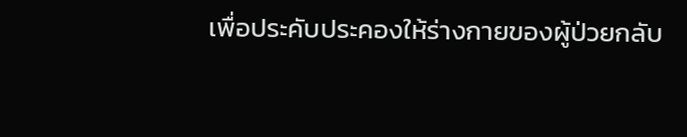เพื่อประคับประคองให้ร่างกายของผู้ป่วยกลับ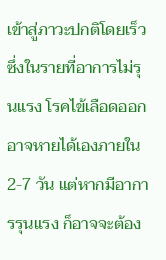เข้าสู่ภาวะปกติโดยเร็ว ซึ่งในรายที่อาการไม่รุนแรง โรคไข้เลือดออกอาจหายได้เองภายใน 2-7 วัน แต่หากมีอาการรุนแรง ก็อาจจะต้อง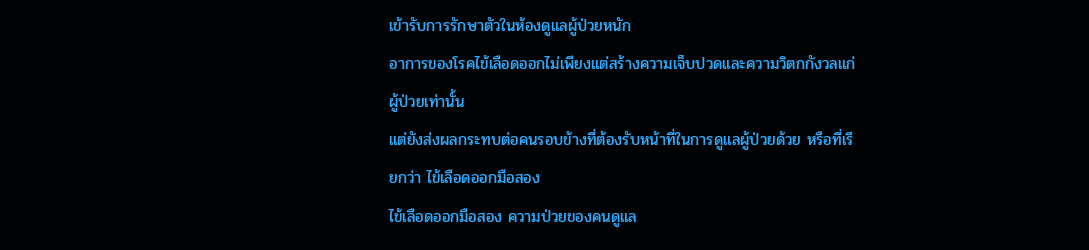เข้ารับการรักษาตัวในห้องดูแลผู้ป่วยหนัก
อาการของโรคไข้เลือดออกไม่เพียงแต่สร้างความเจ็บปวดและความวิตกกังวลแก่ผู้ป่วยเท่านั้น
แต่ยังส่งผลกระทบต่อคนรอบข้างที่ต้องรับหน้าที่ในการดูแลผู้ป่วยด้วย หรือที่เรียกว่า ไข้เลือดออกมือสอง
ไข้เลือดออกมือสอง ความป่วยของคนดูแล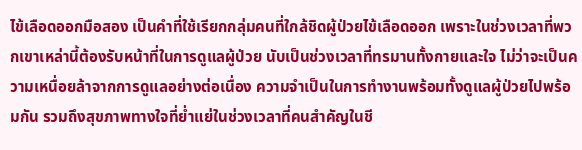ไข้เลือดออกมือสอง เป็นคำที่ใช้เรียกกลุ่มคนที่ใกล้ชิดผู้ป่วยไข้เลือดออก เพราะในช่วงเวลาที่พวกเขาเหล่านี้ต้องรับหน้าที่ในการดูแลผู้ป่วย นับเป็นช่วงเวลาที่ทรมานทั้งกายและใจ ไม่ว่าจะเป็นความเหนื่อยล้าจากการดูแลอย่างต่อเนื่อง ความจำเป็นในการทำงานพร้อมทั้งดูแลผู้ป่วยไปพร้อมกัน รวมถึงสุขภาพทางใจที่ย่ำแย่ในช่วงเวลาที่คนสำคัญในชี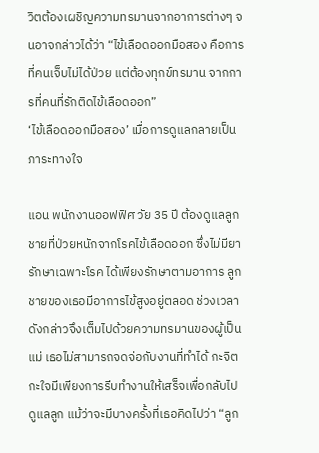วิตต้องเผชิญความทรมานจากอาการต่างๆ จนอาจกล่าวได้ว่า “ไข้เลือดออกมือสอง คือการที่คนเจ็บไม่ได้ป่วย แต่ต้องทุกข์ทรมาน จากการที่คนที่รักติดไข้เลือดออก”
‘ไข้เลือดออกมือสอง’ เมื่อการดูแลกลายเป็นภาระทางใจ

แอน พนักงานออฟฟิศ วัย 35 ปี ต้องดูแลลูกชายที่ป่วยหนักจากโรคไข้เลือดออก ซึ่งไม่มียารักษาเฉพาะโรค ได้เพียงรักษาตามอาการ ลูกชายของเธอมีอาการไข้สูงอยู่ตลอด ช่วงเวลาดังกล่าวจึงเต็มไปด้วยความทรมานของผู้เป็นแม่ เธอไม่สามารถจดจ่อกับงานที่ทำได้ กะจิตกะใจมีเพียงการรีบทำงานให้เสร็จเพื่อกลับไปดูแลลูก แม้ว่าจะมีบางครั้งที่เธอคิดไปว่า “ลูก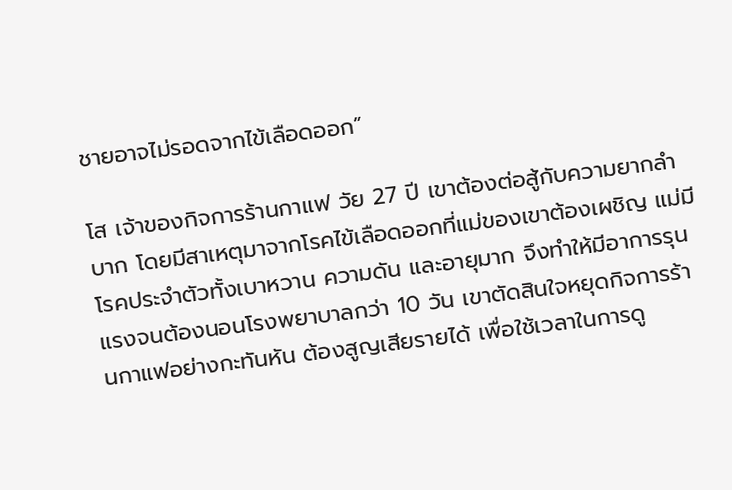ชายอาจไม่รอดจากไข้เลือดออก”

โส เจ้าของกิจการร้านกาแฟ วัย 27 ปี เขาต้องต่อสู้กับความยากลำบาก โดยมีสาเหตุมาจากโรคไข้เลือดออกที่แม่ของเขาต้องเผชิญ แม่มีโรคประจำตัวทั้งเบาหวาน ความดัน และอายุมาก จึงทำให้มีอาการรุนแรงจนต้องนอนโรงพยาบาลกว่า 10 วัน เขาตัดสินใจหยุดกิจการร้านกาแฟอย่างกะทันหัน ต้องสูญเสียรายได้ เพื่อใช้เวลาในการดู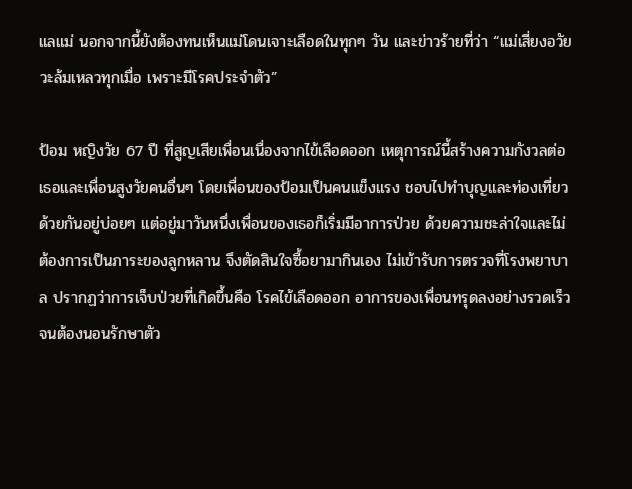แลแม่ นอกจากนี้ยังต้องทนเห็นแม่โดนเจาะเลือดในทุกๆ วัน และข่าวร้ายที่ว่า “แม่เสี่ยงอวัยวะล้มเหลวทุกเมื่อ เพราะมีโรคประจำตัว”

ป้อม หญิงวัย 67 ปี ที่สูญเสียเพื่อนเนื่องจากไข้เลือดออก เหตุการณ์นี้สร้างความกังวลต่อเธอและเพื่อนสูงวัยคนอื่นๆ โดยเพื่อนของป้อมเป็นคนแข็งแรง ชอบไปทำบุญและท่องเที่ยวด้วยกันอยู่บ่อยๆ แต่อยู่มาวันหนึ่งเพื่อนของเธอก็เริ่มมีอาการป่วย ด้วยความชะล่าใจและไม่ต้องการเป็นภาระของลูกหลาน จึงตัดสินใจซื้อยามากินเอง ไม่เข้ารับการตรวจที่โรงพยาบาล ปรากฏว่าการเจ็บป่วยที่เกิดขึ้นคือ โรคไข้เลือดออก อาการของเพื่อนทรุดลงอย่างรวดเร็วจนต้องนอนรักษาตัว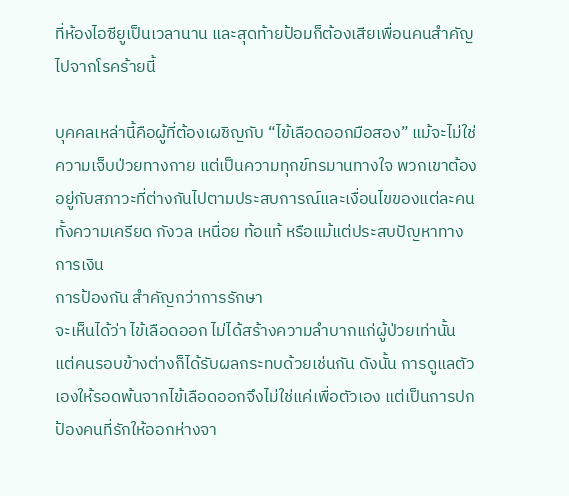ที่ห้องไอซียูเป็นเวลานาน และสุดท้ายป้อมก็ต้องเสียเพื่อนคนสำคัญไปจากโรคร้ายนี้

บุคคลเหล่านี้คือผู้ที่ต้องเผชิญกับ “ไข้เลือดออกมือสอง” แม้จะไม่ใช่ความเจ็บป่วยทางกาย แต่เป็นความทุกข์ทรมานทางใจ พวกเขาต้องอยู่กับสภาวะที่ต่างกันไปตามประสบการณ์และเงื่อนไขของแต่ละคน ทั้งความเครียด กังวล เหนื่อย ท้อแท้ หรือแม้แต่ประสบปัญหาทางการเงิน
การป้องกัน สำคัญกว่าการรักษา
จะเห็นได้ว่า ไข้เลือดออก ไม่ได้สร้างความลำบากแก่ผู้ป่วยเท่านั้น แต่คนรอบข้างต่างก็ได้รับผลกระทบด้วยเช่นกัน ดังนั้น การดูแลตัวเองให้รอดพ้นจากไข้เลือดออกจึงไม่ใช่แค่เพื่อตัวเอง แต่เป็นการปกป้องคนที่รักให้ออกห่างจา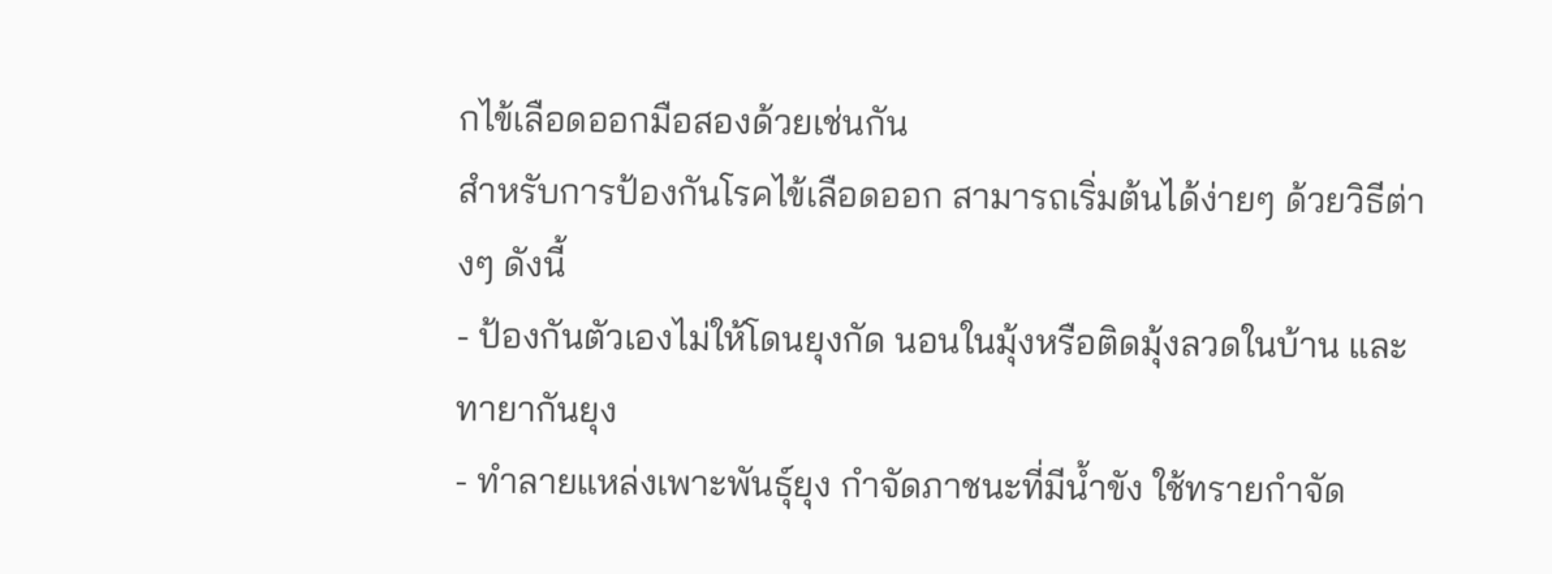กไข้เลือดออกมือสองด้วยเช่นกัน
สำหรับการป้องกันโรคไข้เลือดออก สามารถเริ่มต้นได้ง่ายๆ ด้วยวิธีต่างๆ ดังนี้
- ป้องกันตัวเองไม่ให้โดนยุงกัด นอนในมุ้งหรือติดมุ้งลวดในบ้าน และทายากันยุง
- ทำลายแหล่งเพาะพันธุ์ยุง กำจัดภาชนะที่มีน้ำขัง ใช้ทรายกำจัด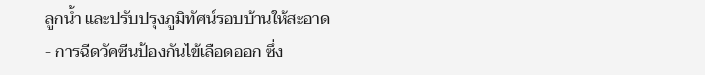ลูกน้ำ และปรับปรุงภูมิทัศน์รอบบ้านให้สะอาด
- การฉีดวัคซีนป้องกันไข้เลือดออก ซึ่ง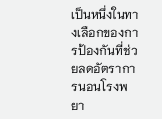เป็นหนึ่งในทางเลือกของการป้องกันที่ช่วยลดอัตราการนอนโรงพยา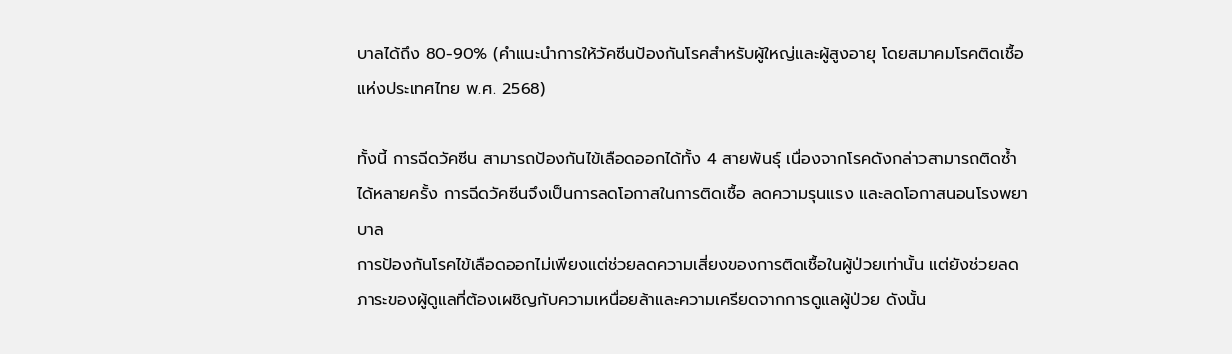บาลได้ถึง 80-90% (คำแนะนำการให้วัคซีนป้องกันโรคสำหรับผู้ใหญ่และผู้สูงอายุ โดยสมาคมโรคติดเชื้อแห่งประเทศไทย พ.ศ. 2568)

ทั้งนี้ การฉีดวัคซีน สามารถป้องกันไข้เลือดออกได้ทั้ง 4 สายพันธุ์ เนื่องจากโรคดังกล่าวสามารถติดซ้ำได้หลายครั้ง การฉีดวัคซีนจึงเป็นการลดโอกาสในการติดเชื้อ ลดความรุนแรง และลดโอกาสนอนโรงพยาบาล
การป้องกันโรคไข้เลือดออกไม่เพียงแต่ช่วยลดความเสี่ยงของการติดเชื้อในผู้ป่วยเท่านั้น แต่ยังช่วยลดภาระของผู้ดูแลที่ต้องเผชิญกับความเหนื่อยล้าและความเครียดจากการดูแลผู้ป่วย ดังนั้น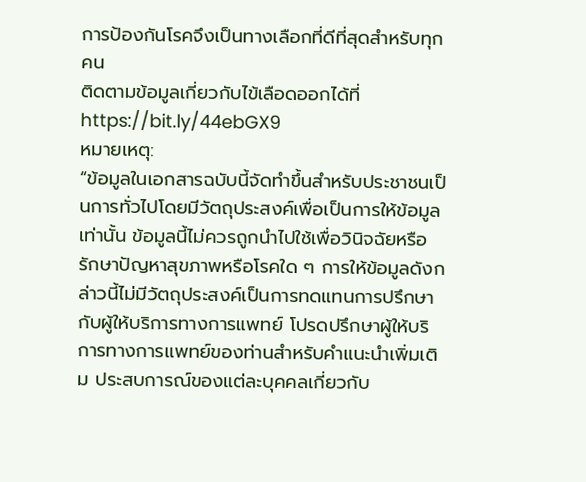การป้องกันโรคจึงเป็นทางเลือกที่ดีที่สุดสำหรับทุกคน
ติดตามข้อมูลเกี่ยวกับไข้เลือดออกได้ที่ https://bit.ly/44ebGX9
หมายเหตุ:
“ข้อมูลในเอกสารฉบับนี้จัดทำขึ้นสำหรับประชาชนเป็นการทั่วไปโดยมีวัตถุประสงค์เพื่อเป็นการให้ข้อมูลเท่านั้น ข้อมูลนี้ไม่ควรถูกนำไปใช้เพื่อวินิจฉัยหรือรักษาปัญหาสุขภาพหรือโรคใด ๆ การให้ข้อมูลดังกล่าวนี้ไม่มีวัตถุประสงค์เป็นการทดแทนการปรึกษากับผู้ให้บริการทางการแพทย์ โปรดปรึกษาผู้ให้บริการทางการแพทย์ของท่านสำหรับคำแนะนำเพิ่มเติม ประสบการณ์ของแต่ละบุคคลเกี่ยวกับ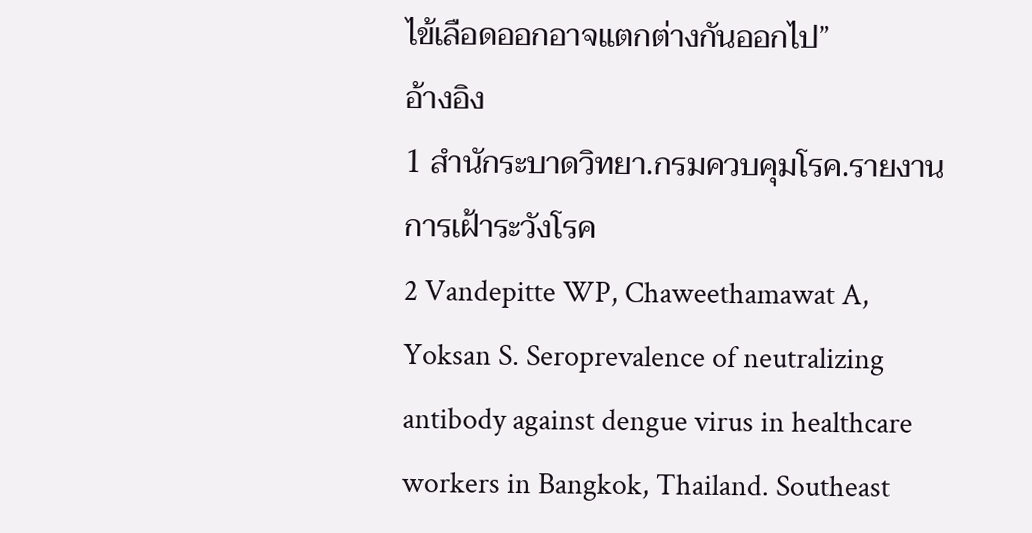ไข้เลือดออกอาจแตกต่างกันออกไป”
อ้างอิง
1 สำนักระบาดวิทยา.กรมควบคุมโรค.รายงานการเฝ้าระวังโรค
2 Vandepitte WP, Chaweethamawat A, Yoksan S. Seroprevalence of neutralizing antibody against dengue virus in healthcare workers in Bangkok, Thailand. Southeast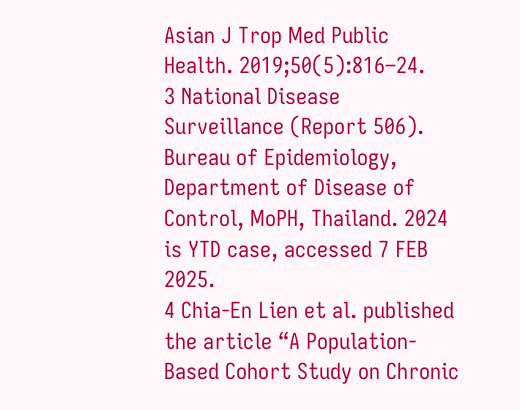Asian J Trop Med Public Health. 2019;50(5):816–24.
3 National Disease Surveillance (Report 506). Bureau of Epidemiology, Department of Disease of Control, MoPH, Thailand. 2024 is YTD case, accessed 7 FEB 2025.
4 Chia-En Lien et al. published the article “A Population-Based Cohort Study on Chronic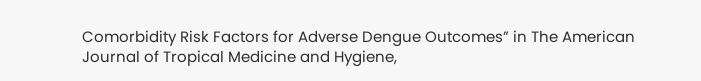Comorbidity Risk Factors for Adverse Dengue Outcomes” in The American Journal of Tropical Medicine and Hygiene,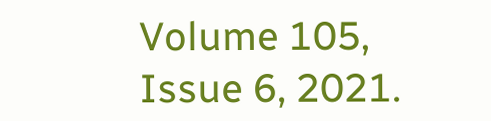Volume 105, Issue 6, 2021.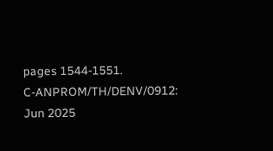pages 1544-1551.
C-ANPROM/TH/DENV/0912: Jun 2025